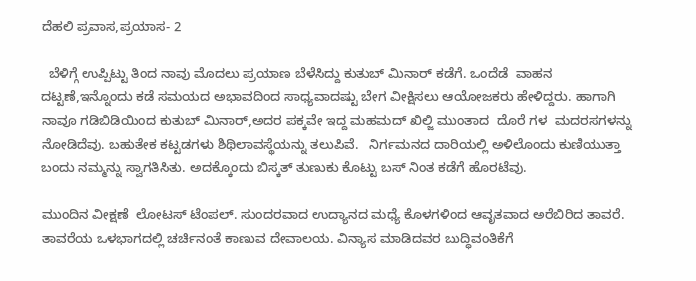ದೆಹಲಿ ಪ್ರವಾಸ,ಪ್ರಯಾಸ- 2

  ಬೆಳಿಗ್ಗೆ ಉಪ್ಪಿಟ್ಟು ತಿಂದ ನಾವು ಮೊದಲು ಪ್ರಯಾಣ ಬೆಳೆಸಿದ್ದು ಕುತುಬ್ ಮಿನಾರ್ ಕಡೆಗೆ. ಒಂದೆಡೆ  ವಾಹನ ದಟ್ಟಣೆ,ಇನ್ನೊಂದು ಕಡೆ ಸಮಯದ ಅಭಾವದಿಂದ ಸಾಧ್ಯವಾದಷ್ಟು ಬೇಗ ವೀಕ್ಷಿಸಲು ಆಯೋಜಕರು ಹೇಳಿದ್ದರು. ಹಾಗಾಗಿ ನಾವೂ ಗಡಿಬಿಡಿಯಿಂದ ಕುತುಬ್ ಮಿನಾರ್,ಅದರ ಪಕ್ಕವೇ ಇದ್ದ ಮಹಮದ್ ಖಿಲ್ಜಿ ಮುಂತಾದ  ದೊರೆ ಗಳ  ಮದರಸಗಳನ್ನು ನೋಡಿದೆವು. ಬಹುತೇಕ ಕಟ್ಟಡಗಳು ಶಿಥಿಲಾವಸ್ಥೆಯನ್ನು ತಲುಪಿವೆ.   ನಿರ್ಗಮನದ ದಾರಿಯಲ್ಲಿ ಅಳಿಲೊಂದು ಕುಣಿಯುತ್ತಾ ಬಂದು ನಮ್ಮನ್ನು ಸ್ವಾಗತಿಸಿತು. ಅದಕ್ಕೊಂದು ಬಿಸ್ಕತ್ ತುಣುಕು ಕೊಟ್ಟು ಬಸ್ ನಿಂತ ಕಡೆಗೆ ಹೊರಟೆವು.

ಮುಂದಿನ ವೀಕ್ಷಣೆ  ಲೋಟಸ್ ಟೆಂಪಲ್. ಸುಂದರವಾದ ಉದ್ಯಾನದ ಮಧ್ಯೆ ಕೊಳಗಳಿಂದ ಆವೃತವಾದ ಅರೆಬಿರಿದ ತಾವರೆ. ತಾವರೆಯ ಒಳಭಾಗದಲ್ಲಿ ಚರ್ಚಿನಂತೆ ಕಾಣುವ ದೇವಾಲಯ. ವಿನ್ಯಾಸ ಮಾಡಿದವರ ಬುದ್ಧಿವಂತಿಕೆಗೆ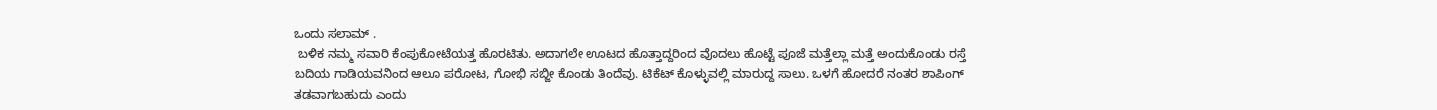ಒಂದು ಸಲಾಮ್ .
 ಬಳಿಕ ನಮ್ಮ ಸವಾರಿ ಕೆಂಪುಕೋಟೆಯತ್ತ ಹೊರಟಿತು. ಅದಾಗಲೇ ಊಟದ ಹೊತ್ತಾದ್ದರಿಂದ ವೊದಲು ಹೊಟ್ಟೆ ಪೂಜೆ ಮತ್ತೆಲ್ಲಾ ಮತ್ತೆ ಅಂದುಕೊಂಡು ರಸ್ತೆ ಬದಿಯ ಗಾಡಿಯವನಿಂದ ಆಲೂ ಪರೋಟ, ಗೋಭಿ ಸಬ್ಜೀ ಕೊಂಡು ತಿಂದೆವು. ಟಿಕೆಟ್ ಕೊಳ್ಳುವಲ್ಲಿ ಮಾರುದ್ದ ಸಾಲು. ಒಳಗೆ ಹೋದರೆ ನಂತರ ಶಾಪಿಂಗ್ ತಡವಾಗಬಹುದು ಎಂದು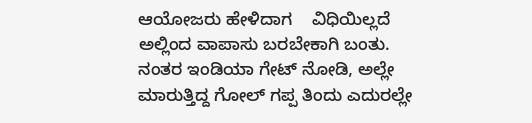ಆಯೋಜರು ಹೇಳಿದಾಗ    ವಿಧಿಯಿಲ್ಲದೆ ಅಲ್ಲಿಂದ ವಾಪಾಸು ಬರಬೇಕಾಗಿ ಬಂತು. ನಂತರ ಇಂಡಿಯಾ ಗೇಟ್ ನೋಡಿ, ಅಲ್ಲೇ ಮಾರುತ್ತಿದ್ದ ಗೋಲ್ ಗಪ್ಪ ತಿಂದು ಎದುರಲ್ಲೇ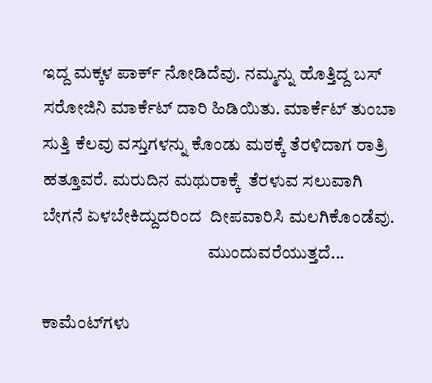ಇದ್ದ ಮಕ್ಕಳ ಪಾರ್ಕ್ ನೋಡಿದೆವು. ನಮ್ಮನ್ನು ಹೊತ್ತಿದ್ದ ಬಸ್ ಸರೋಜಿನಿ ಮಾರ್ಕೆಟ್ ದಾರಿ ಹಿಡಿಯಿತು. ಮಾರ್ಕೆಟ್ ತುಂಬಾ ಸುತ್ತಿ ಕೆಲವು ವಸ್ತುಗಳನ್ನು ಕೊಂಡು ಮಠಕ್ಕೆ ತೆರಳಿದಾಗ ರಾತ್ರಿ ಹತ್ತೂವರೆ. ಮರುದಿನ ಮಥುರಾಕ್ಕೆ  ತೆರಳುವ ಸಲುವಾಗಿ ಬೇಗನೆ ಏಳಬೇಕಿದ್ದುದರಿಂದ  ದೀಪವಾರಿಸಿ ಮಲಗಿಕೊಂಡೆವು.
                                               ಮುಂದುವರೆಯುತ್ತದೆ...

ಕಾಮೆಂಟ್‌ಗಳು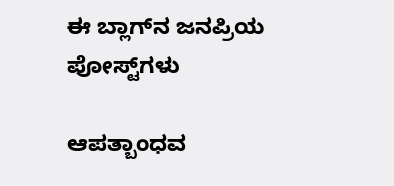ಈ ಬ್ಲಾಗ್‌ನ ಜನಪ್ರಿಯ ಪೋಸ್ಟ್‌ಗಳು

ಆಪತ್ಬಾಂಧವ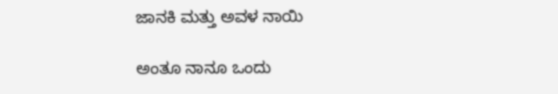ಜಾನಕಿ ಮತ್ತು ಅವಳ ನಾಯಿ

ಅಂತೂ ನಾನೂ ಒಂದು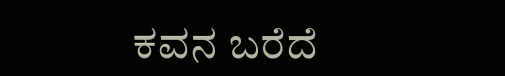ಕವನ ಬರೆದೆ